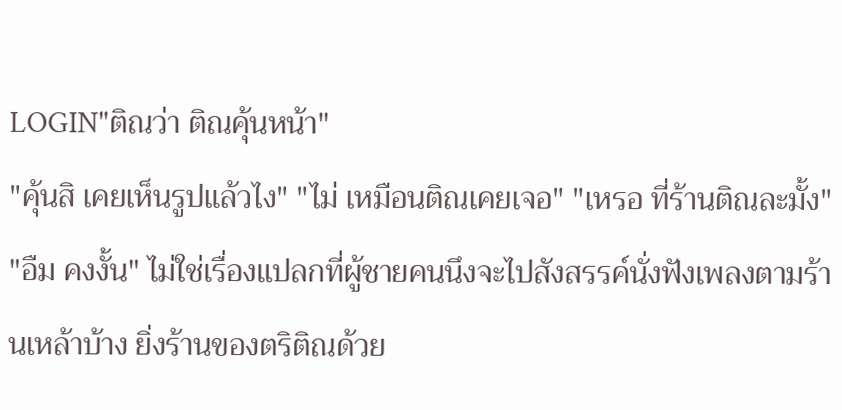LOGIN"ติณว่า ติณคุ้นหน้า"
"คุ้นสิ เคยเห็นรูปแล้วไง" "ไม่ เหมือนติณเคยเจอ" "เหรอ ที่ร้านติณละมั้ง" "อืม คงงั้น" ไม่ใช่เรื่องแปลกที่ผู้ชายคนนึงจะไปสังสรรค์นั่งฟังเพลงตามร้านเหล้าบ้าง ยิ่งร้านของตริติณด้วย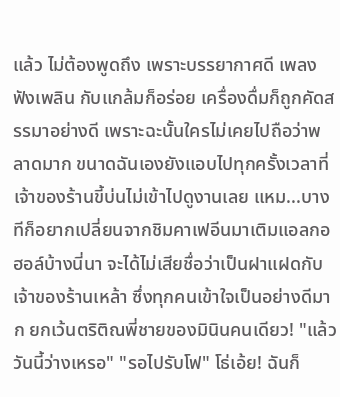แล้ว ไม่ต้องพูดถึง เพราะบรรยากาศดี เพลงฟังเพลิน กับแกล้มก็อร่อย เครื่องดื่มก็ถูกคัดสรรมาอย่างดี เพราะฉะนั้นใครไม่เคยไปถือว่าพลาดมาก ขนาดฉันเองยังแอบไปทุกครั้งเวลาที่เจ้าของร้านขี้บ่นไม่เข้าไปดูงานเลย แหม...บางทีก็อยากเปลี่ยนจากชิมคาเฟอีนมาเติมแอลกอฮอล์บ้างนี่นา จะได้ไม่เสียชื่อว่าเป็นฝาแฝดกับเจ้าของร้านเหล้า ซึ่งทุกคนเข้าใจเป็นอย่างดีมาก ยกเว้นตริติณพี่ชายของมินินคนเดียว! "แล้ววันนี้ว่างเหรอ" "รอไปรับโฟ" โธ่เอ้ย! ฉันก็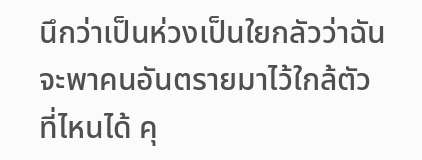นึกว่าเป็นห่วงเป็นใยกลัวว่าฉันจะพาคนอันตรายมาไว้ใกล้ตัว ที่ไหนได้ คุ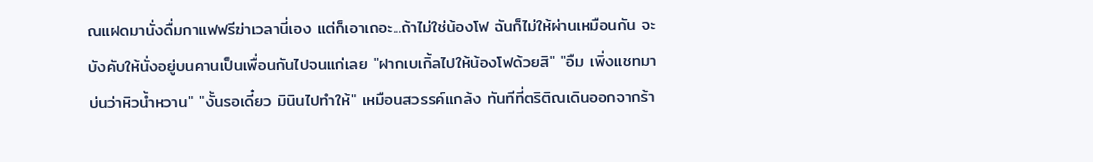ณแฝดมานั่งดื่มกาแฟฟรีฆ่าเวลานี่เอง แต่ก็เอาเถอะ...ถ้าไม่ใช่น้องโฟ ฉันก็ไม่ให้ผ่านเหมือนกัน จะบังคับให้นั่งอยู่บนคานเป็นเพื่อนกันไปจนแก่เลย "ฝากเบเกิ้ลไปให้น้องโฟด้วยสิ" "อืม เพิ่งแชทมาบ่นว่าหิวน้ำหวาน" "งั้นรอเดี๋ยว มินินไปทำให้" เหมือนสวรรค์แกล้ง ทันทีที่ตริติณเดินออกจากร้า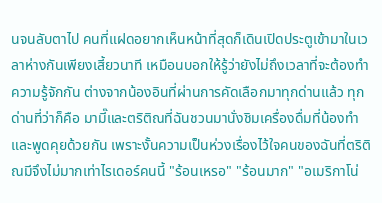นจนลับตาไป คนที่แฝดอยากเห็นหน้าที่สุดก็เดินเปิดประตูเข้ามาในเวลาห่างกันเพียงเสี้ยวนาที เหมือนบอกให้รู้ว่ายังไม่ถึงเวลาที่จะต้องทำความรู้จักกัน ต่างจากน้องอินที่ผ่านการคัดเลือกมาทุกด่านแล้ว ทุกด่านที่ว่าก็คือ มามี๊และตริติณที่ฉันชวนมานั่งชิมเครื่องดื่มที่น้องทำและพูดคุยด้วยกัน เพราะงั้นความเป็นห่วงเรื่องไว้ใจคนของฉันที่ตริติณมีจึงไม่มากเท่าไรเดอร์คนนี้ "ร้อนเหรอ" "ร้อนมาก" "อเมริกาโน่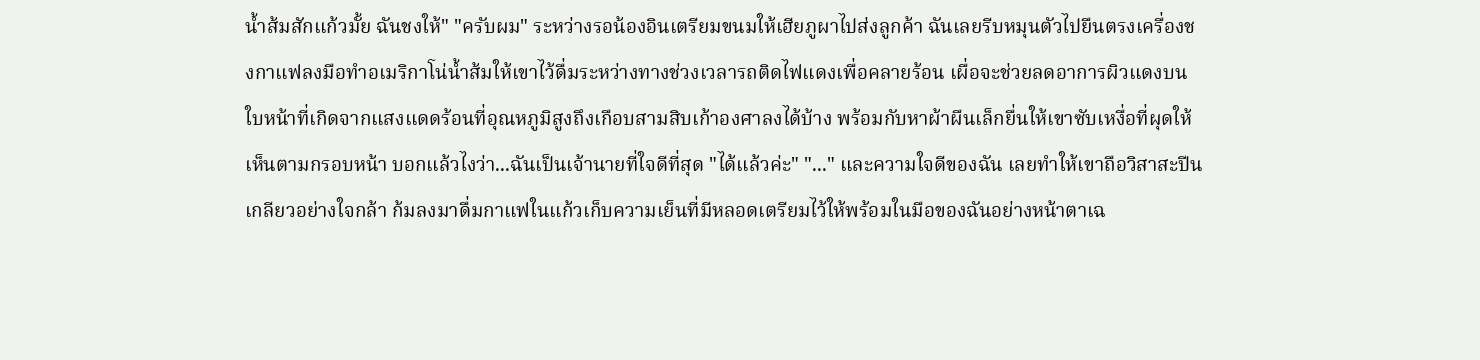น้ำส้มสักแก้วมั้ย ฉันชงให้" "ครับผม" ระหว่างรอน้องอินเตรียมขนมให้เฮียภูผาไปส่งลูกค้า ฉันเลยรีบหมุนตัวไปยืนตรงเครื่องชงกาแฟลงมือทำอเมริกาโน่น้ำส้มให้เขาไว้ดื่มระหว่างทางช่วงเวลารถติดไฟแดงเพื่อคลายร้อน เผื่อจะช่วยลดอาการผิวแดงบนใบหน้าที่เกิดจากแสงแดดร้อนที่อุณหภูมิสูงถึงเกือบสามสิบเก้าองศาลงได้บ้าง พร้อมกับหาผ้าผืนเล็กยื่นให้เขาซับเหงื่อที่ผุดให้เห็นตามกรอบหน้า บอกแล้วไงว่า...ฉันเป็นเจ้านายที่ใจดีที่สุด "ได้แล้วค่ะ" "..." และความใจดีของฉัน เลยทำให้เขาถือวิสาสะปีนเกลียวอย่างใจกล้า ก้มลงมาดื่มกาแฟในแก้วเก็บความเย็นที่มีหลอดเตรียมไว้ให้พร้อมในมือของฉันอย่างหน้าตาเฉ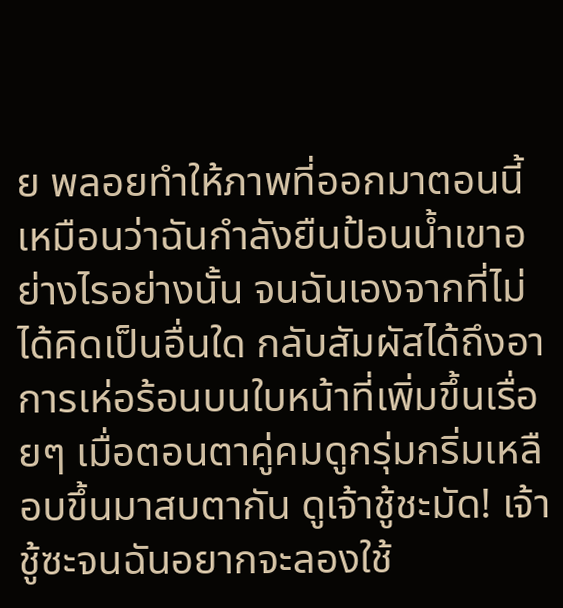ย พลอยทำให้ภาพที่ออกมาตอนนี้ เหมือนว่าฉันกำลังยืนป้อนน้ำเขาอย่างไรอย่างนั้น จนฉันเองจากที่ไม่ได้คิดเป็นอื่นใด กลับสัมผัสได้ถึงอาการเห่อร้อนบนใบหน้าที่เพิ่มขึ้นเรื่อยๆ เมื่อตอนตาคู่คมดูกรุ่มกริ่มเหลือบขึ้นมาสบตากัน ดูเจ้าชู้ชะมัด! เจ้าชู้ซะจนฉันอยากจะลองใช้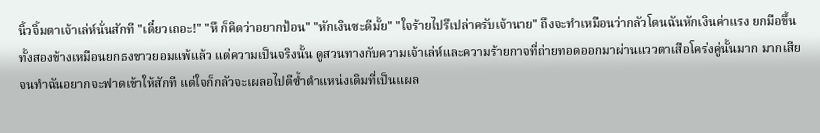นิ้วจิ้มตาเจ้าเล่ห์นั่นสักที "เดี๋ยวเถอะ!" "หึ ก็คิดว่าอยากป้อน" "หักเงินซะดีมั้ย" "ใจร้ายไปรึเปล่าครับเจ้านาย" ถึงจะทำเหมือนว่ากลัวโดนฉันหักเงินค่าแรง ยกมือขึ้นทั้งสองข้างเหมือนยกธงขาวยอมแพ้แล้ว แต่ความเป็นจริงนั้น ดูสวนทางกับความเจ้าเล่ห์และความร้ายกาจที่ถ่ายทอดออกมาผ่านแววตาเสือโคร่งคู่นั้นมาก มากเสียจนทำฉันอยากจะฟาดเข้าให้สักที แต่ใจก็กลัวจะเผลอไปตีซ้ำตำแหน่งเดิมที่เป็นแผล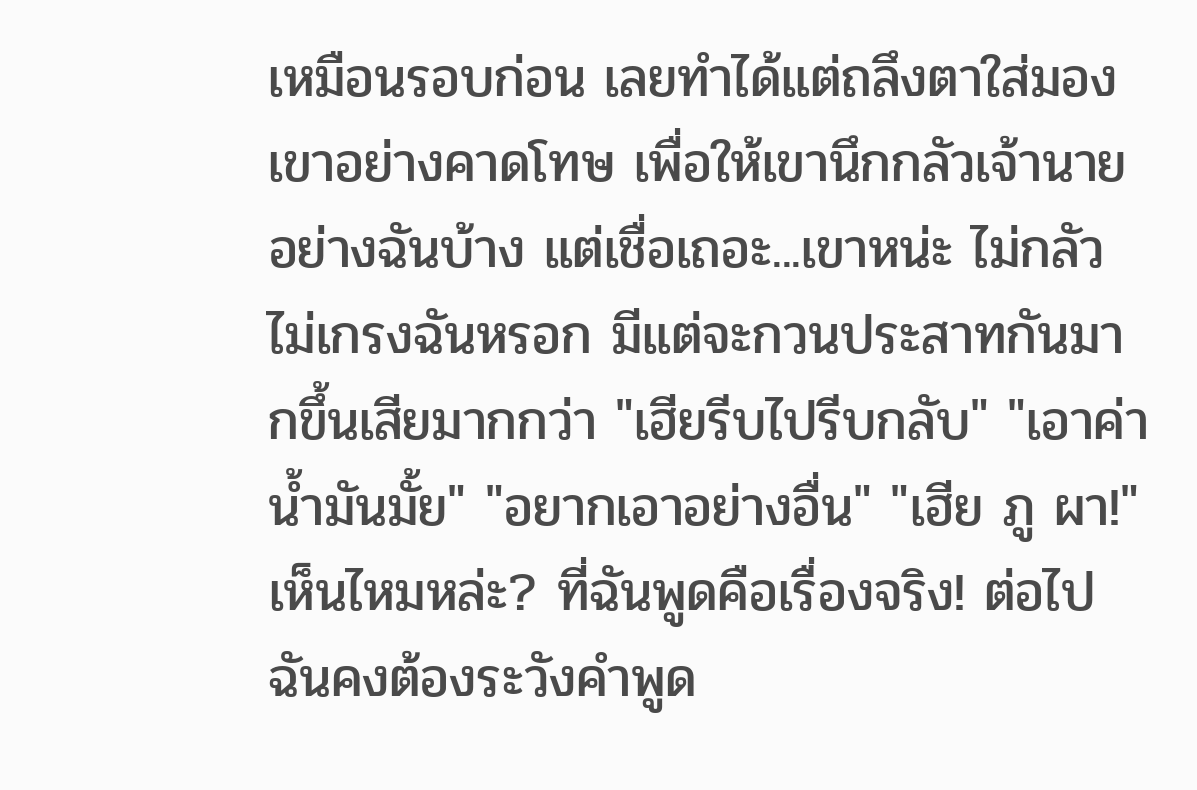เหมือนรอบก่อน เลยทำได้แต่ถลึงตาใส่มองเขาอย่างคาดโทษ เพื่อให้เขานึกกลัวเจ้านายอย่างฉันบ้าง แต่เชื่อเถอะ...เขาหน่ะ ไม่กลัวไม่เกรงฉันหรอก มีแต่จะกวนประสาทกันมากขึ้นเสียมากกว่า "เฮียรีบไปรีบกลับ" "เอาค่าน้ำมันมั้ย" "อยากเอาอย่างอื่น" "เฮีย ภู ผา!" เห็นไหมหล่ะ? ที่ฉันพูดคือเรื่องจริง! ต่อไปฉันคงต้องระวังคำพูด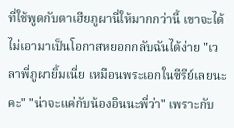ที่ใช้พูดกับตาเฮียภูผานี่ให้มากกว่านี้ เขาจะได้ไม่เอามาเป็นโอกาสหยอกกลับฉันได้ง่าย "เวลาพี่ภูผายิ้มเนี่ย เหมือนพระเอกในซีรีย์เลยนะคะ" "น่าจะแค่กับน้องอินนะพี่ว่า" เพราะกับ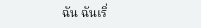ฉัน ฉันเริ่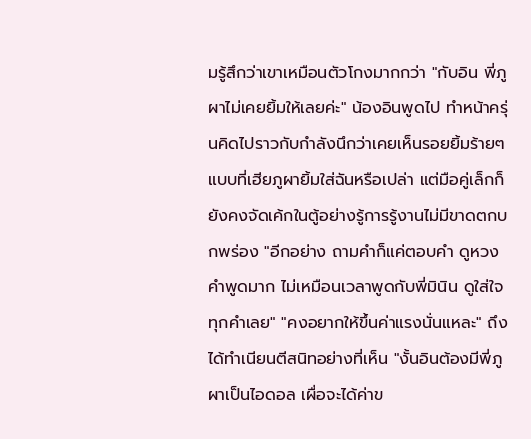มรู้สึกว่าเขาเหมือนตัวโกงมากกว่า "กับอิน พี่ภูผาไม่เคยยิ้มให้เลยค่ะ" น้องอินพูดไป ทำหน้าครุ่นคิดไปราวกับกำลังนึกว่าเคยเห็นรอยยิ้มร้ายๆ แบบที่เฮียภูผายิ้มใส่ฉันหรือเปล่า แต่มือคู่เล็กก็ยังคงจัดเค้กในตู้อย่างรู้การรู้งานไม่มีขาดตกบกพร่อง "อีกอย่าง ถามคำก็แค่ตอบคำ ดูหวงคำพูดมาก ไม่เหมือนเวลาพูดกับพี่มินิน ดูใส่ใจทุกคำเลย" "คงอยากให้ขึ้นค่าแรงนั่นแหละ" ถึงได้ทำเนียนตีสนิทอย่างที่เห็น "งั้นอินต้องมีพี่ภูผาเป็นไอดอล เผื่อจะได้ค่าข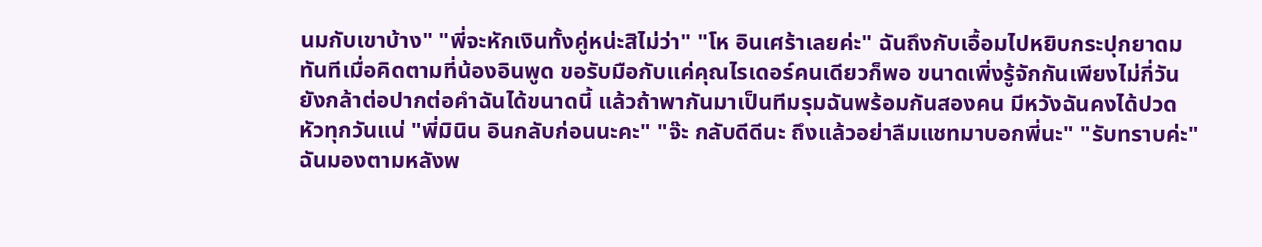นมกับเขาบ้าง" "พี่จะหักเงินทั้งคู่หน่ะสิไม่ว่า" "โห อินเศร้าเลยค่ะ" ฉันถึงกับเอื้อมไปหยิบกระปุกยาดมทันทีเมื่อคิดตามที่น้องอินพูด ขอรับมือกับแค่คุณไรเดอร์คนเดียวก็พอ ขนาดเพิ่งรู้จักกันเพียงไม่กี่วันยังกล้าต่อปากต่อคำฉันได้ขนาดนี้ แล้วถ้าพากันมาเป็นทีมรุมฉันพร้อมกันสองคน มีหวังฉันคงได้ปวดหัวทุกวันแน่ "พี่มินิน อินกลับก่อนนะคะ" "จ๊ะ กลับดีดีนะ ถึงแล้วอย่าลืมแชทมาบอกพี่นะ" "รับทราบค่ะ" ฉันมองตามหลังพ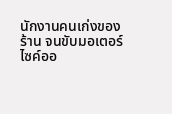นักงานคนเก่งของร้าน จนขับมอเตอร์ไซค์ออ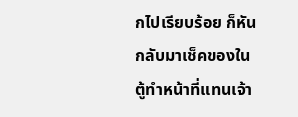กไปเรียบร้อย ก็หันกลับมาเช็คของในตู้ทำหน้าที่แทนเจ้า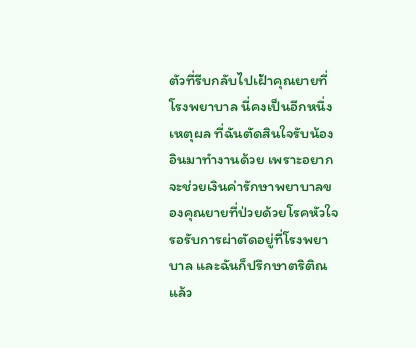ตัวที่รีบกลับไปเฝ้าคุณยายที่โรงพยาบาล นี่คงเป็นอีกหนึ่งเหตุผล ที่ฉันตัดสินใจรับน้องอินมาทำงานด้วย เพราะอยากจะช่วยเงินค่ารักษาพยาบาลของคุณยายที่ป่วยด้วยโรคหัวใจรอรับการผ่าตัดอยู่ที่โรงพยาบาล และฉันก็ปรึกษาตริติณแล้ว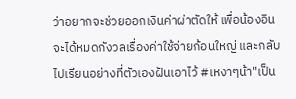ว่าอยากจะช่วยออกเงินค่าผ่าตัดให้ เพื่อน้องอินจะได้หมดกังวลเรื่องค่าใช้จ่ายก้อนใหญ่ และกลับไปเรียนอย่างที่ตัวเองฝันเอาไว้ #เหงาๆน้า"เป็น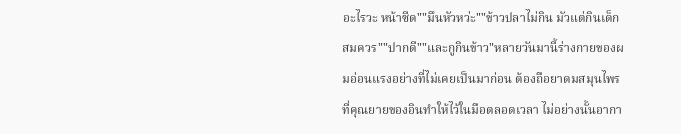อะไรวะ หน้าซีด""มึนหัวหว่ะ""ข้าวปลาไม่กิน มัวแต่กินเด็ก สมควร""ปากดี""และกูกินข้าว"หลายวันมานี้ร่างกายของผมอ่อนแรงอย่างที่ไม่เคยเป็นมาก่อน ต้องถือยาดมสมุนไพรที่คุณยายของอินทำให้ไว้ในมือตลอดเวลา ไม่อย่างนั้นอากา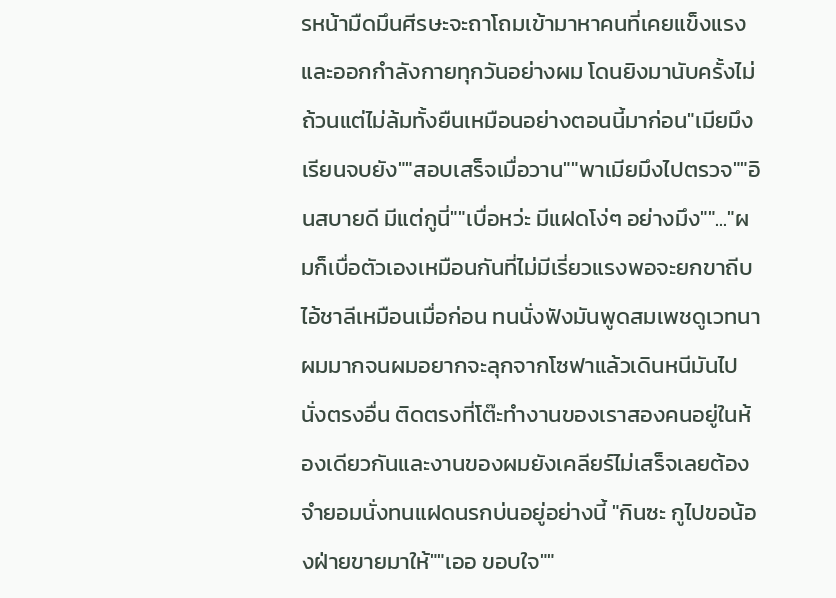รหน้ามืดมึนศีรษะจะถาโถมเข้ามาหาคนที่เคยแข็งแรงและออกกำลังกายทุกวันอย่างผม โดนยิงมานับครั้งไม่ถ้วนแต่ไม่ล้มทั้งยืนเหมือนอย่างตอนนี้มาก่อน"เมียมึงเรียนจบยัง""สอบเสร็จเมื่อวาน""พาเมียมึงไปตรวจ""อินสบายดี มีแต่กูนี่""เบื่อหว่ะ มีแฝดโง่ๆ อย่างมึง""..."ผมก็เบื่อตัวเองเหมือนกันที่ไม่มีเรี่ยวแรงพอจะยกขาถีบไอ้ชาลีเหมือนเมื่อก่อน ทนนั่งฟังมันพูดสมเพชดูเวทนาผมมากจนผมอยากจะลุกจากโซฟาแล้วเดินหนีมันไปนั่งตรงอื่น ติดตรงที่โต๊ะทำงานของเราสองคนอยู่ในห้องเดียวกันและงานของผมยังเคลียร์ไม่เสร็จเลยต้องจำยอมนั่งทนแฝดนรกบ่นอยู่อย่างนี้ "กินซะ กูไปขอน้องฝ่ายขายมาให้""เออ ขอบใจ""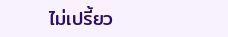ไม่เปรี้ยว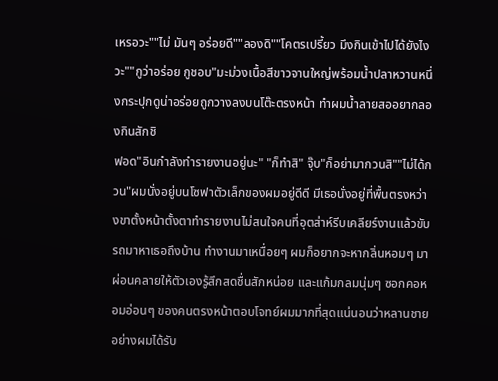เหรอวะ""ไม่ มันๆ อร่อยดี""ลองดิ""โคตรเปรี้ยว มึงกินเข้าไปได้ยังไงวะ""กูว่าอร่อย กูชอบ"มะม่วงเนื้อสีขาวจานใหญ่พร้อมน้ำปลาหวานหนึ่งกระปุกดูน่าอร่อยถูกวางลงบนโต๊ะตรงหน้า ทำผมน้ำลายสออยากลองกินสักชิ
ฟอด"อินกำลังทำรายงานอยู่นะ" "ก็ทำสิ" จุ๊บ"ก็อย่ามากวนสิ""ไม่ได้กวน"ผมนั่งอยู่บนโซฟาตัวเล็กของผมอยู่ดีดี มีเธอนั่งอยู่ที่พื้นตรงหว่างขาตั้งหน้าตั้งตาทำรายงานไม่สนใจคนที่อุตส่าห์รีบเคลียร์งานแล้วขับรถมาหาเธอถึงบ้าน ทำงานมาเหนื่อยๆ ผมก็อยากจะหากลิ่นหอมๆ มาผ่อนคลายให้ตัวเองรู้สึกสดชื่นสักหน่อย และแก้มกลมนุ่มๆ ซอกคอหอมอ่อนๆ ของคนตรงหน้าตอบโจทย์ผมมากที่สุดแน่นอนว่าหลานชายอย่างผมได้รับ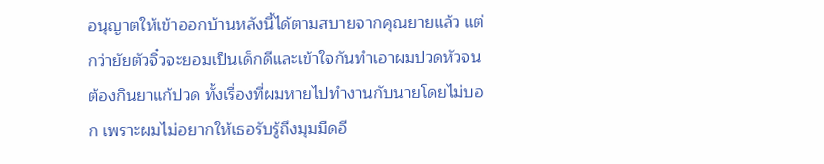อนุญาตให้เข้าออกบ้านหลังนี้ได้ตามสบายจากคุณยายแล้ว แต่กว่ายัยตัวจิ๋วจะยอมเป็นเด็กดีและเข้าใจกันทำเอาผมปวดหัวจนต้องกินยาแก้ปวด ทั้งเรื่องที่ผมหายไปทำงานกับนายโดยไม่บอก เพราะผมไม่อยากให้เธอรับรู้ถึงมุมมืดอี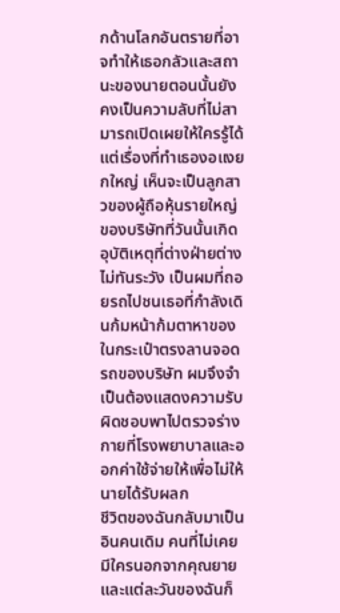กด้านโลกอันตรายที่อาจทำให้เธอกลัวและสถานะของนายตอนนั้นยังคงเป็นความลับที่ไม่สามารถเปิดเผยให้ใครรู้ได้ แต่เรื่องที่ทำเธองอแงยกใหญ่ เห็นจะเป็นลูกสาวของผู้ถือหุ้นรายใหญ่ของบริษัทที่วันนั้นเกิดอุบัติเหตุที่ต่างฝ่ายต่างไม่ทันระวัง เป็นผมที่ถอยรถไปชนเธอที่กำลังเดินก้มหน้าก้มตาหาของในกระเป๋าตรงลานจอดรถของบริษัท ผมจึงจำเป็นต้องแสดงความรับผิดชอบพาไปตรวจร่างกายที่โรงพยาบาลและออกค่าใช้จ่ายให้เพื่อไม่ให้นายได้รับผลก
ชีวิตของฉันกลับมาเป็นอินคนเดิม คนที่ไม่เคยมีใครนอกจากคุณยาย และแต่ละวันของฉันก็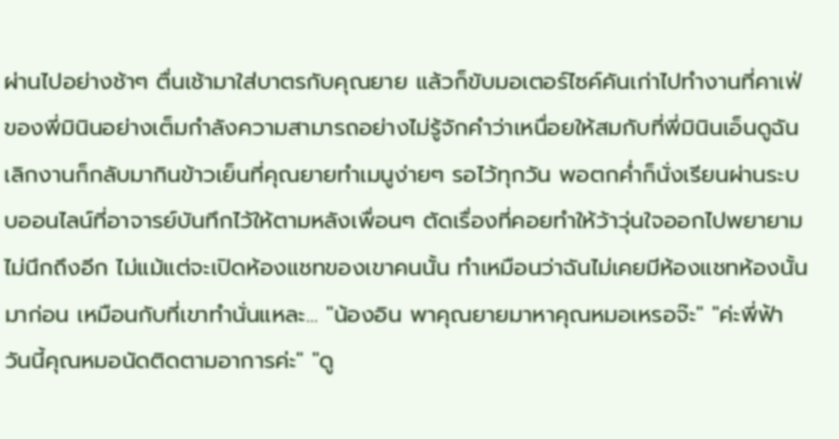ผ่านไปอย่างช้าๆ ตื่นเช้ามาใส่บาตรกับคุณยาย แล้วก็ขับมอเตอร์ไซค์คันเก่าไปทำงานที่คาเฟ่ของพี่มินินอย่างเต็มกำลังความสามารถอย่างไม่รู้จักคำว่าเหนื่อยให้สมกับที่พี่มินินเอ็นดูฉัน เลิกงานก็กลับมากินข้าวเย็นที่คุณยายทำเมนูง่ายๆ รอไว้ทุกวัน พอตกค่ำก็นั่งเรียนผ่านระบบออนไลน์ที่อาจารย์บันทึกไว้ให้ตามหลังเพื่อนๆ ตัดเรื่องที่คอยทำให้ว้าวุ่นใจออกไปพยายามไม่นึกถึงอีก ไม่แม้แต่จะเปิดห้องแชทของเขาคนนั้น ทำเหมือนว่าฉันไม่เคยมีห้องแชทห้องนั้นมาก่อน เหมือนกับที่เขาทำนั่นแหละ... "น้องอิน พาคุณยายมาหาคุณหมอเหรอจ๊ะ" "ค่ะพี่ฟ้า วันนี้คุณหมอนัดติดตามอาการค่ะ" "ดู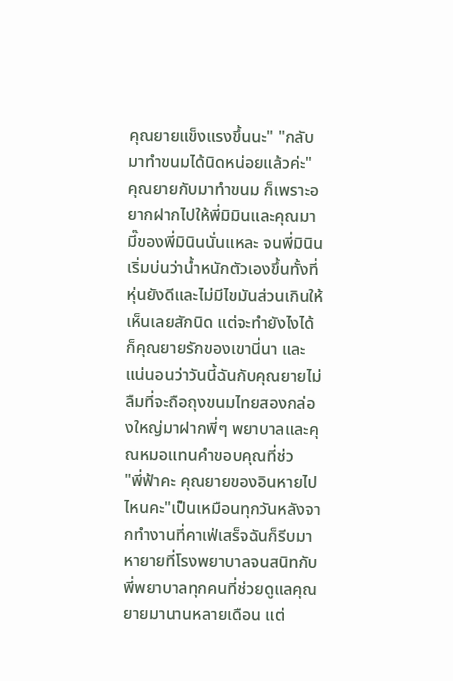คุณยายแข็งแรงขึ้นนะ" "กลับมาทำขนมได้นิดหน่อยแล้วค่ะ" คุณยายกับมาทำขนม ก็เพราะอยากฝากไปให้พี่มิมินและคุณมามี๊ของพี่มินินนั่นแหละ จนพี่มินินเริ่มบ่นว่าน้ำหนักตัวเองขึ้นทั้งที่หุ่นยังดีและไม่มีไขมันส่วนเกินให้เห็นเลยสักนิด แต่จะทำยังไงได้ก็คุณยายรักของเขานี่นา และแน่นอนว่าวันนี้ฉันกับคุณยายไม่ลืมที่จะถือถุงขนมไทยสองกล่องใหญ่มาฝากพี่ๆ พยาบาลและคุณหมอแทนคำขอบคุณที่ช่ว
"พี่ฟ้าคะ คุณยายของอินหายไปไหนคะ"เป็นเหมือนทุกวันหลังจากทำงานที่คาเฟ่เสร็จฉันก็รีบมาหายายที่โรงพยาบาลจนสนิทกับพี่พยาบาลทุกคนที่ช่วยดูแลคุณยายมานานหลายเดือน แต่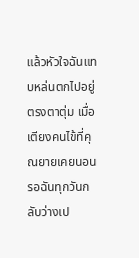แล้วหัวใจฉันแทบหล่นตกไปอยู่ตรงตาตุ่ม เมื่อเตียงคนไข้ที่คุณยายเคยนอนรอฉันทุกวันกลับว่างเป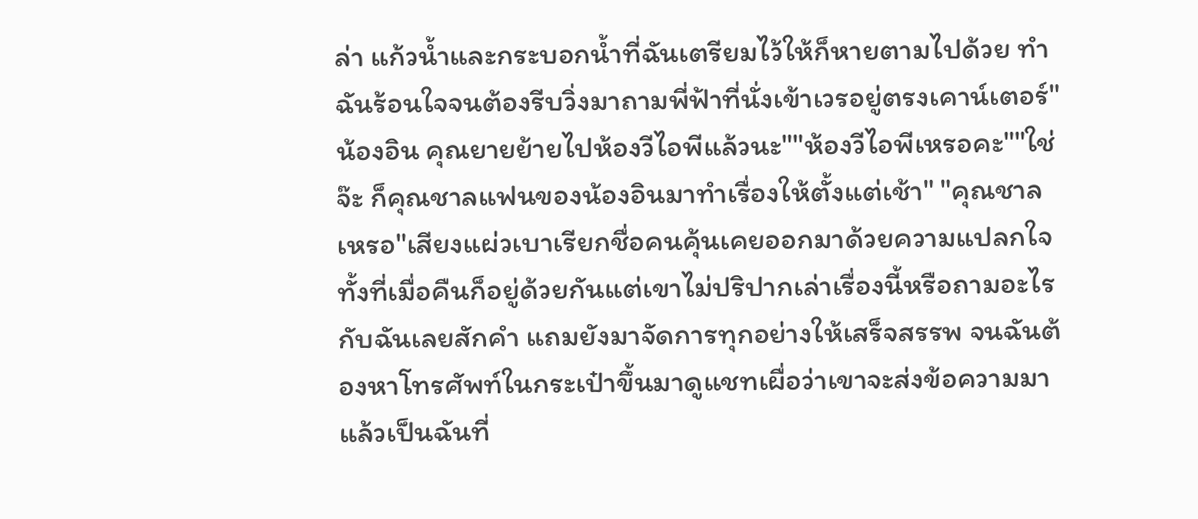ล่า แก้วน้ำและกระบอกน้ำที่ฉันเตรียมไว้ให้ก็หายตามไปด้วย ทำฉันร้อนใจจนต้องรีบวิ่งมาถามพี่ฟ้าที่นั่งเข้าเวรอยู่ตรงเคาน์เตอร์"น้องอิน คุณยายย้ายไปห้องวีไอพีแล้วนะ""ห้องวีไอพีเหรอคะ""ใช่จ๊ะ ก็คุณชาลแฟนของน้องอินมาทำเรื่องให้ตั้งแต่เช้า" "คุณชาลเหรอ"เสียงแผ่วเบาเรียกชื่อคนคุ้นเคยออกมาด้วยความแปลกใจ ทั้งที่เมื่อคืนก็อยู่ด้วยกันแต่เขาไม่ปริปากเล่าเรื่องนี้หรือถามอะไรกับฉันเลยสักคำ แถมยังมาจัดการทุกอย่างให้เสร็จสรรพ จนฉันต้องหาโทรศัพท์ในกระเป๋าขึ้นมาดูแชทเผื่อว่าเขาจะส่งข้อความมาแล้วเป็นฉันที่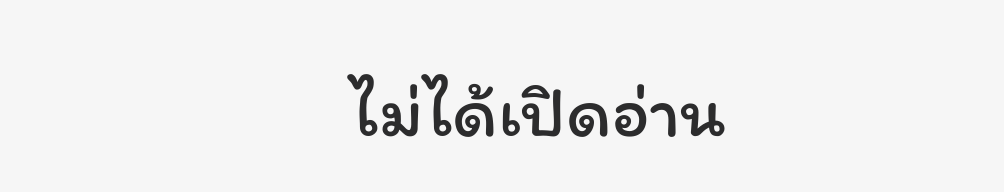ไม่ได้เปิดอ่าน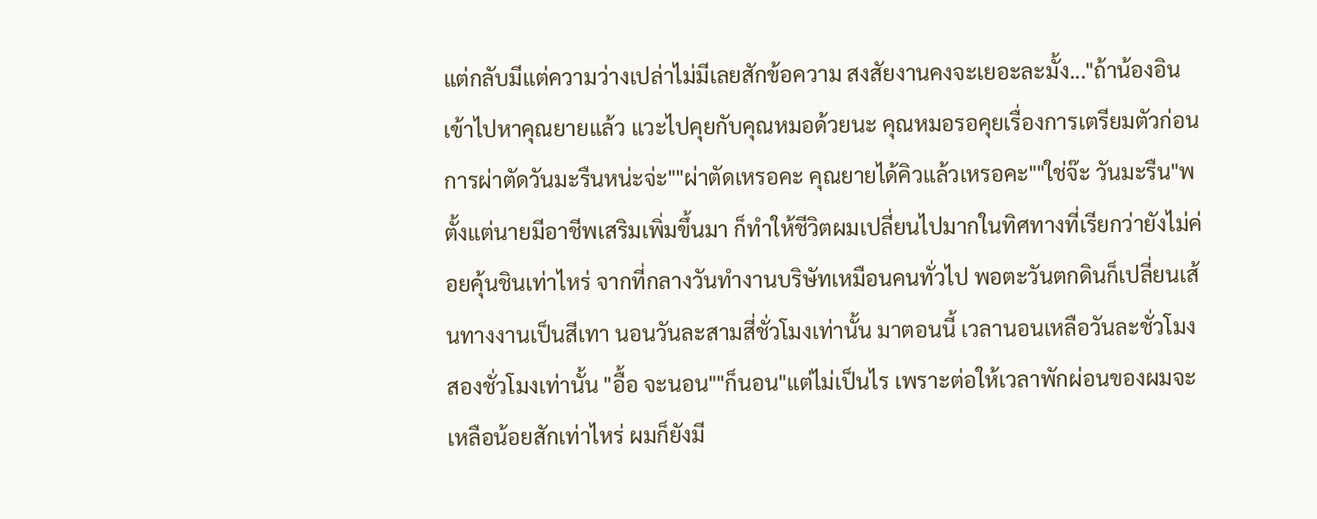แต่กลับมีแต่ความว่างเปล่าไม่มีเลยสักข้อความ สงสัยงานคงจะเยอะละมั้ง..."ถ้าน้องอินเข้าไปหาคุณยายแล้ว แวะไปคุยกับคุณหมอด้วยนะ คุณหมอรอคุยเรื่องการเตรียมตัวก่อนการผ่าตัดวันมะรืนหน่ะจ่ะ""ผ่าตัดเหรอคะ คุณยายได้คิวแล้วเหรอคะ""ใช่จ๊ะ วันมะรืน"พ
ตั้งแต่นายมีอาชีพเสริมเพิ่มขึ้นมา ก็ทำให้ชีวิตผมเปลี่ยนไปมากในทิศทางที่เรียกว่ายังไม่ค่อยคุ้นชินเท่าไหร่ จากที่กลางวันทำงานบริษัทเหมือนคนทั่วไป พอตะวันตกดินก็เปลี่ยนเส้นทางงานเป็นสีเทา นอนวันละสามสี่ชั่วโมงเท่านั้น มาตอนนี้ เวลานอนเหลือวันละชั่วโมงสองชั่วโมงเท่านั้น "อื้อ จะนอน""ก็นอน"แต่ไม่เป็นไร เพราะต่อให้เวลาพักผ่อนของผมจะเหลือน้อยสักเท่าไหร่ ผมก็ยังมี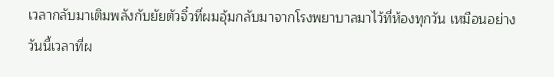เวลากลับมาเติมพลังกับยัยตัวจิ๋วที่ผมอุ้มกลับมาจากโรงพยาบาลมาไว้ที่ห้องทุกวัน เหมือนอย่างวันนี้เวลาที่ผ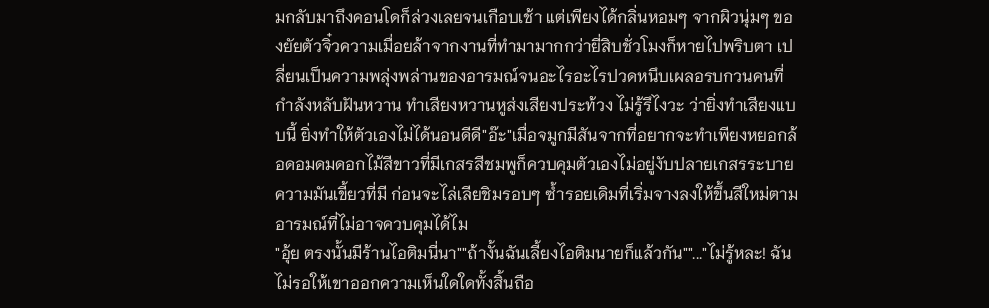มกลับมาถึงคอนโดก็ล่วงเลยจนเกือบเช้า แต่เพียงได้กลิ่นหอมๆ จากผิวนุ่มๆ ของยัยตัวจิ๋วความเมื่อยล้าจากงานที่ทำมามากกว่ายี่สิบชั่วโมงก็หายไปพริบตา เปลี่ยนเป็นความพลุ่งพล่านของอารมณ์จนอะไรอะไรปวดหนึบเผลอรบกวนคนที่กำลังหลับฝันหวาน ทำเสียงหวานหูส่งเสียงประท้วง ไม่รู้รึไงวะ ว่ายิ่งทำเสียงแบบนี้ ยิ่งทำให้ตัวเองไม่ได้นอนดีดี"อ๊ะ"เมื่อจมูกมีสันจากที่อยากจะทำเพียงหยอกล้อดอมดมดอกไม้สีขาวที่มีเกสรสีชมพูก็ควบคุมตัวเองไม่อยู่งับปลายเกสรระบายความมันเขี้ยวที่มี ก่อนจะไล่เลียชิมรอบๆ ซ้ำรอยเดิมที่เริ่มจางลงให้ขึ้นสีใหม่ตามอารมณ์ที่ไม่อาจควบคุมได้ไม
"อุ้ย ตรงนั้นมีร้านไอติมนี่นา""ถ้างั้นฉันเลี้ยงไอติมนายก็แล้วกัน""..."ไม่รู้หละ! ฉันไม่รอให้เขาออกความเห็นใดใดทั้งสิ้นถือ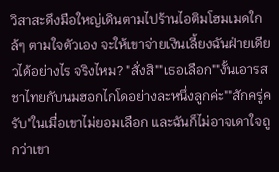วิสาสะดึงมือใหญ่เดินตามไปร้านไอติมโฮมเมดใกล้ๆ ตามใจตัวเอง จะให้เขาจ่ายเงินเลี้ยงฉันฝ่ายเดียวได้อย่างไร จริงไหม? "สั่งสิ""เธอเลือก""งั้นเอารสชาไทยกับนมฮอกไกโดอย่างละหนึ่งลูกค่ะ""สักครู่ครับ"ในเมื่อเขาไม่ยอมเลือก และฉันก็ไม่อาจเดาใจถูกว่าเขา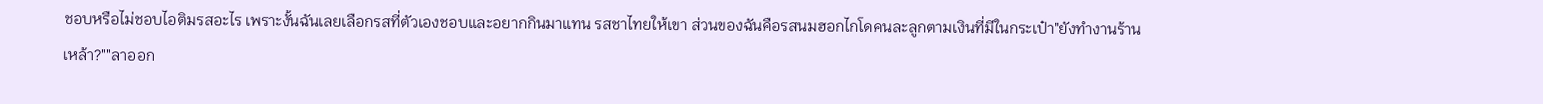ชอบหรือไม่ชอบไอติมรสอะไร เพราะงั้นฉันเลยเลือกรสที่ตัวเองชอบและอยากกินมาแทน รสชาไทยให้เขา ส่วนของฉันคือรสนมฮอกไกโดคนละลูกตามเงินที่มีในกระเป๋า"ยังทำงานร้านเหล้า?""ลาออก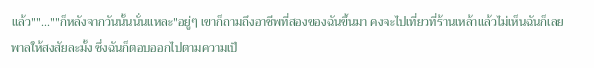แล้ว""...""ก็หลังจากวันนั้นนั่นแหละ"อยู่ๆ เขาก็ถามถึงอาชีพที่สองของฉันขึ้นมา คงจะไปเที่ยวที่ร้านเหล้าแล้วไม่เห็นฉันก็เลยพาลให้สงสัยละมั้ง ซึ่งฉันก็ตอบออกไปตามความเป็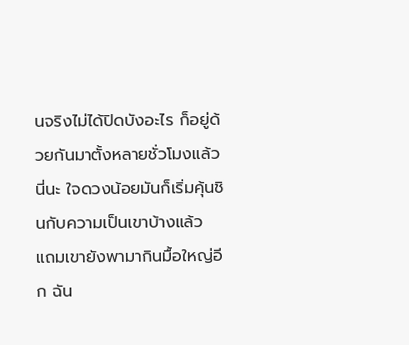นจริงไม่ได้ปิดบังอะไร ก็อยู่ด้วยกันมาตั้งหลายชั่วโมงแล้วนี่นะ ใจดวงน้อยมันก็เริ่มคุ้นชินกับความเป็นเขาบ้างแล้ว แถมเขายังพามากินมื้อใหญ่อีก ฉัน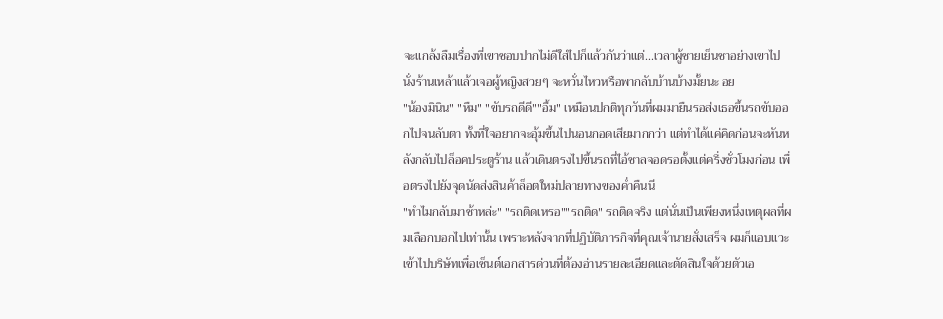จะแกล้งลืมเรื่องที่เขาชอบปากไม่ดีใส่ไปก็แล้วกันว่าแต่...เวลาผู้ชายเย็นชาอย่างเขาไปนั่งร้านเหล้าแล้วเจอผู้หญิงสวยๆ จะหวั่นไหวหรือพากลับบ้านบ้างมั้ยนะ อย
"น้องมินิน" "หืม" "ขับรถดีดี""อื้ม" เหมือนปกติทุกวันที่ผมมายืนรอส่งเธอขึ้นรถขับออกไปจนลับตา ทั้งที่ใจอยากจะอุ้มขึ้นไปนอนกอดเสียมากกว่า แต่ทำได้แค่คิดก่อนจะหันหลังกลับไปล็อคประตูร้าน แล้วเดินตรงไปขึ้นรถที่ไอ้ชาลจอดรอตั้งแต่ครึ่งชั่วโมงก่อน เพื่อตรงไปยังจุดนัดส่งสินค้าล็อตใหม่ปลายทางของค่ำคืนนี
"ทำไมกลับมาช้าหล่ะ" "รถติดเหรอ""รถติด" รถติดจริง แต่นั่นเป็นเพียงหนึ่งเหตุผลที่ผมเลือกบอกไปเท่านั้น เพราะหลังจากที่ปฏิบัติภารกิจที่คุณเจ้านายสั่งเสร็จ ผมก็แอบแวะเข้าไปบริษัทเพื่อเซ็นต์เอกสารด่วนที่ต้องอ่านรายละเอียดและตัดสินใจด้วยตัวเอ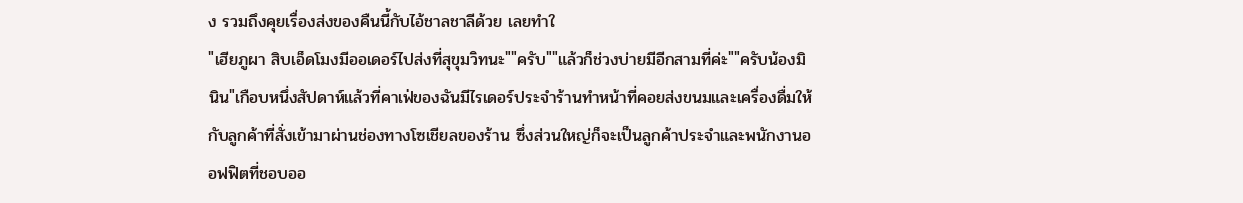ง รวมถึงคุยเรื่องส่งของคืนนี้กับไอ้ชาลชาลีด้วย เลยทำใ
"เฮียภูผา สิบเอ็ดโมงมีออเดอร์ไปส่งที่สุขุมวิทนะ""ครับ""แล้วก็ช่วงบ่ายมีอีกสามที่ค่ะ""ครับน้องมินิน"เกือบหนึ่งสัปดาห์แล้วที่คาเฟ่ของฉันมีไรเดอร์ประจำร้านทำหน้าที่คอยส่งขนมและเครื่องดื่มให้กับลูกค้าที่สั่งเข้ามาผ่านช่องทางโซเชียลของร้าน ซึ่งส่วนใหญ่ก็จะเป็นลูกค้าประจำและพนักงานออฟฟิตที่ชอบออ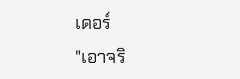เดอร์
"เอาจริ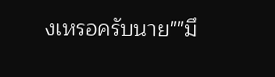งเหรอครับนาย""มึ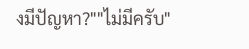งมีปัญหา?""ไม่มีครับ"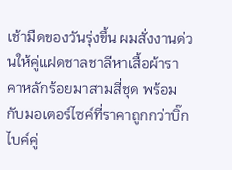เช้ามืดของวันรุ่งขึ้น ผมสั่งงานด่วนให้คู่แฝดชาลชาลีหาเสื้อผ้าราคาหลักร้อยมาสามสี่ชุด พร้อมกับมอเตอร์ไซค์ที่ราคาถูกกว่าบิ๊กไบค์คู่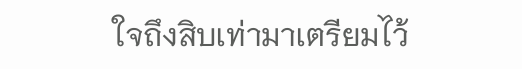ใจถึงสิบเท่ามาเตรียมไว้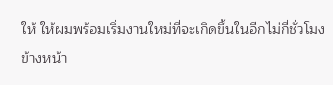ให้ ให้ผมพร้อมเริ่มงานใหม่ที่จะเกิดขึ้นในอีกไม่กี่ชั่วโมงข้างหน้า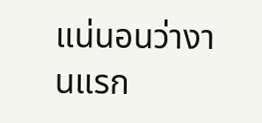แน่นอนว่างานแรก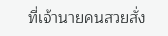ที่เจ้านายคนสวยสั่ง